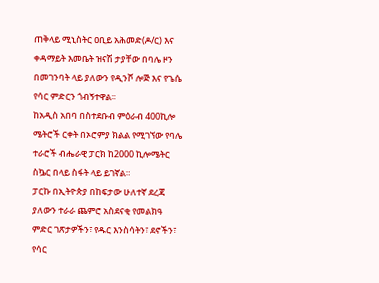ጠቅላይ ሚኒስትር ዐቢይ አሕመድ(ዶ/ር) እና ቀዳማይት እመቤት ዝናሽ ታያቸው በባሌ ዞን በመገንባት ላይ ያለውን የዲንሾ ሎጅ እና የጌሴ የሳር ምድርን ጎብኝተዋል፡፡
ከአዲስ አበባ በስተደቡብ ምዕራብ 400ኪሎ ሜትሮች ርቀት በኦሮምያ ክልል የሚገኘው የባሌ ተራሮች ብሔራዊ ፓርክ ከ2000 ኪሎሜትር ስኴር በላይ ስፋት ላይ ይገኛል።
ፓርኩ በኢትዮጵያ በከፍታው ሁለተኛ ደረጃ ያለውን ተራራ ጨምሮ አስደናቂ የመልክዓ ምድር ገጽታዎችን፣ የዱር እንስሳትን፣ ደኖችን፣ የሳር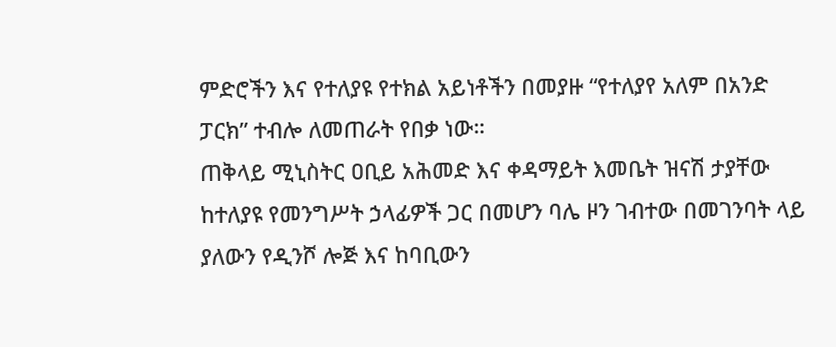ምድሮችን እና የተለያዩ የተክል አይነቶችን በመያዙ “የተለያየ አለም በአንድ ፓርክ” ተብሎ ለመጠራት የበቃ ነው።
ጠቅላይ ሚኒስትር ዐቢይ አሕመድ እና ቀዳማይት እመቤት ዝናሽ ታያቸው ከተለያዩ የመንግሥት ኃላፊዎች ጋር በመሆን ባሌ ዞን ገብተው በመገንባት ላይ ያለውን የዲንሾ ሎጅ እና ከባቢውን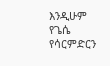እንዲሁም የጌሴ የሳርምድርን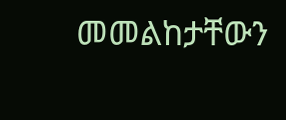መመልከታቸውን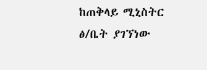ከጠቅላይ ሚኒስትር ፅ/ቤት ያገኘነው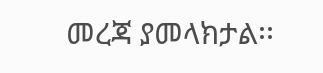መረጃ ያመላክታል፡፡